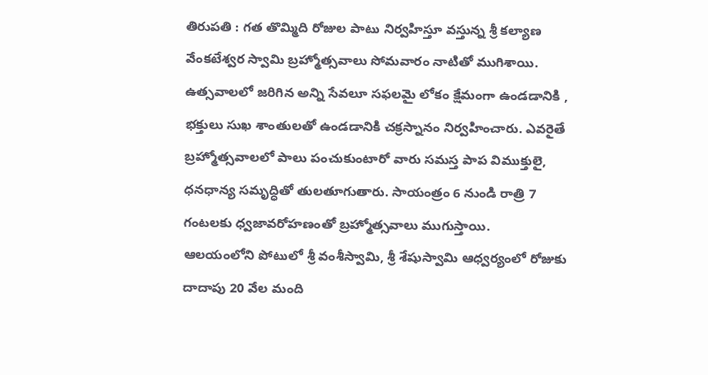తిరుపతి : గత తొమ్మిది రోజుల పాటు నిర్వహిస్తూ వస్తున్న శ్రీ కల్యాణ వేంకటేశ్వర స్వామి బ్రహ్మోత్సవాలు సోమవారం నాటితో ముగిశాయి. ఉత్సవాలలో జరిగిన అన్ని సేవలూ సఫలమై లోకం క్షేమంగా ఉండడానికి , భక్తులు సుఖ శాంతులతో ఉండడానికి చక్రస్నానం నిర్వహించారు. ఎవరైతే బ్రహ్మోత్సవాలలో పాలు పంచుకుంటారో వారు సమస్త పాప విముక్తులై, ధనధాన్య సమృద్ధితో తులతూగుతారు. సాయంత్రం 6 నుండి రాత్రి 7 గంటలకు ధ్వజావరోహణంతో బ్రహ్మోత్సవాలు ముగుస్తాయి.
ఆలయంలోని పోటులో శ్రీ వంశీస్వామి, శ్రీ శేషుస్వామి ఆధ్వర్యంలో రోజుకు దాదాపు 20 వేల మంది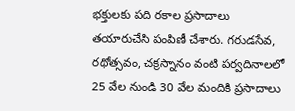భక్తులకు పది రకాల ప్రసాదాలు తయారుచేసి పంపిణీ చేశారు. గరుడసేవ, రథోత్సవం, చక్రస్నానం వంటి పర్వదినాలలో 25 వేల నుండి 30 వేల మందికి ప్రసాదాలు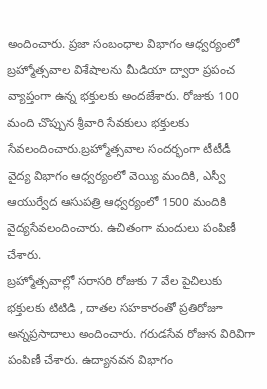అందించారు. ప్రజా సంబంధాల విభాగం ఆధ్వర్యంలో బ్రహ్మోత్సవాల విశేషాలను మీడియా ద్వారా ప్రపంచ వ్యాప్తంగా ఉన్న భక్తులకు అందజేశారు. రోజుకు 100 మంది చొప్పున శ్రీవారి సేవకులు భక్తులకు సేవలందించారు.బ్రహ్మోత్సవాల సందర్భంగా టీటీడీ వైద్య విభాగం ఆధ్వర్యంలో వెయ్యి మందికి, ఎస్వీ ఆయుర్వేద ఆసుపత్రి ఆధ్వర్యంలో 1500 మందికి వైద్యసేవలందించారు. ఉచితంగా మందులు పంపిణీ చేశారు.
బ్రహ్మోత్సవాల్లో సరాసరి రోజుకు 7 వేల పైచిలుకు భక్తులకు టిటిడి , దాతల సహకారంతో ప్రతిరోజూ అన్నప్రసాదాలు అందించారు. గరుడసేవ రోజున విరివిగా పంపిణీ చేశారు. ఉద్యానవన విభాగం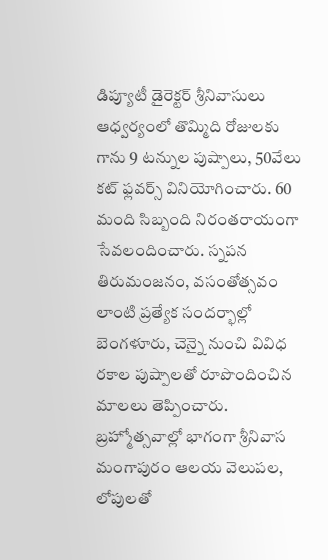డిప్యూటీ డైరెక్టర్ శ్రీనివాసులు ఆధ్వర్యంలో తొమ్మిది రోజులకు గాను 9 టన్నుల పుష్పాలు, 50వేలు కట్ ఫ్లవర్స్ వినియోగించారు. 60 మంది సిబ్బంది నిరంతరాయంగా సేవలందించారు. స్నపన తిరుమంజనం, వసంతోత్సవం లాంటి ప్రత్యేక సందర్భాల్లో బెంగళూరు, చెన్నై నుంచి వివిధ రకాల పుష్పాలతో రూపొందించిన మాలలు తెప్పించారు. బ్రహ్మోత్సవాల్లో భాగంగా శ్రీనివాస మంగాపురం ఆలయ వెలుపల, లోపులతో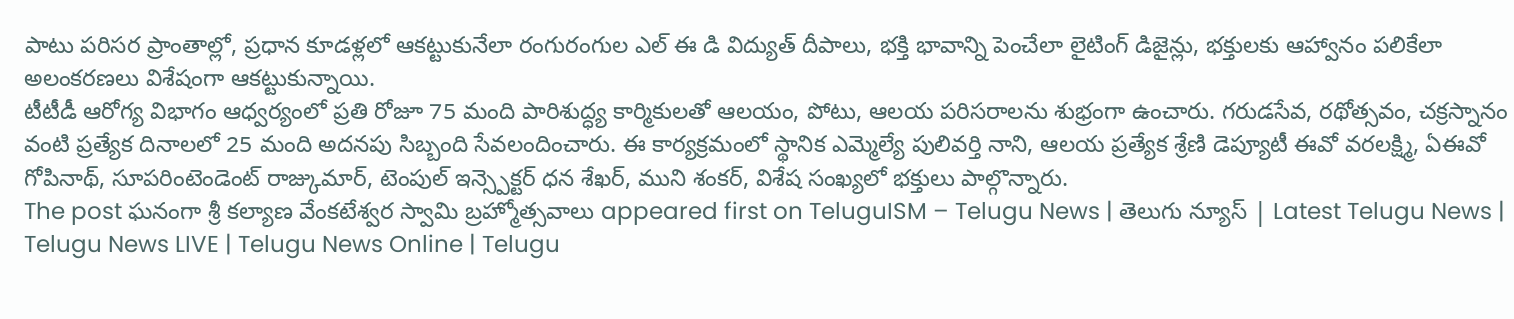పాటు పరిసర ప్రాంతాల్లో, ప్రధాన కూడళ్లలో ఆకట్టుకునేలా రంగురంగుల ఎల్ ఈ డి విద్యుత్ దీపాలు, భక్తి భావాన్ని పెంచేలా లైటింగ్ డిజైన్లు, భక్తులకు ఆహ్వానం పలికేలా అలంకరణలు విశేషంగా ఆకట్టుకున్నాయి.
టీటీడీ ఆరోగ్య విభాగం ఆధ్వర్యంలో ప్రతి రోజూ 75 మంది పారిశుద్ధ్య కార్మికులతో ఆలయం, పోటు, ఆలయ పరిసరాలను శుభ్రంగా ఉంచారు. గరుడసేవ, రథోత్సవం, చక్రస్నానం వంటి ప్రత్యేక దినాలలో 25 మంది అదనపు సిబ్బంది సేవలందించారు. ఈ కార్యక్రమంలో స్థానిక ఎమ్మెల్యే పులివర్తి నాని, ఆలయ ప్రత్యేక శ్రేణి డెప్యూటీ ఈవో వరలక్ష్మి, ఏఈవో గోపినాథ్, సూపరింటెండెంట్ రాజ్కుమార్, టెంపుల్ ఇన్స్పెక్టర్ ధన శేఖర్, ముని శంకర్, విశేష సంఖ్యలో భక్తులు పాల్గొన్నారు.
The post ఘనంగా శ్రీ కల్యాణ వేంకటేశ్వర స్వామి బ్రహ్మోత్సవాలు appeared first on TeluguISM – Telugu News | తెలుగు న్యూస్ | Latest Telugu News | Telugu News LIVE | Telugu News Online | Telugu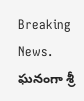Breaking News.
ఘనంగా శ్రీ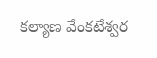కల్యాణ వేంకటేశ్వర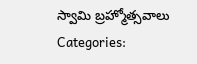స్వామి బ్రహ్మోత్సవాలు
Categories: